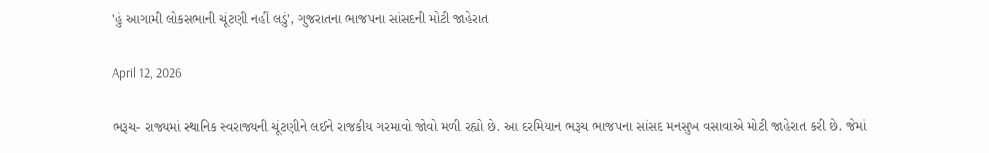'હું આગામી લોકસભાની ચૂંટણી નહીં લડું', ગુજરાતના ભાજપના સાંસદની મોટી જાહેરાત

April 12, 2026

ભરૂચ- રાજ્યમાં સ્થાનિક સ્વરાજ્યની ચૂંટણીને લઈને રાજકીય ગરમાવો જોવો મળી રહ્યો છે. આ દરમિયાન ભરૂચ ભાજપના સાંસદ મનસુખ વસાવાએ મોટી જાહેરાત કરી છે. જેમાં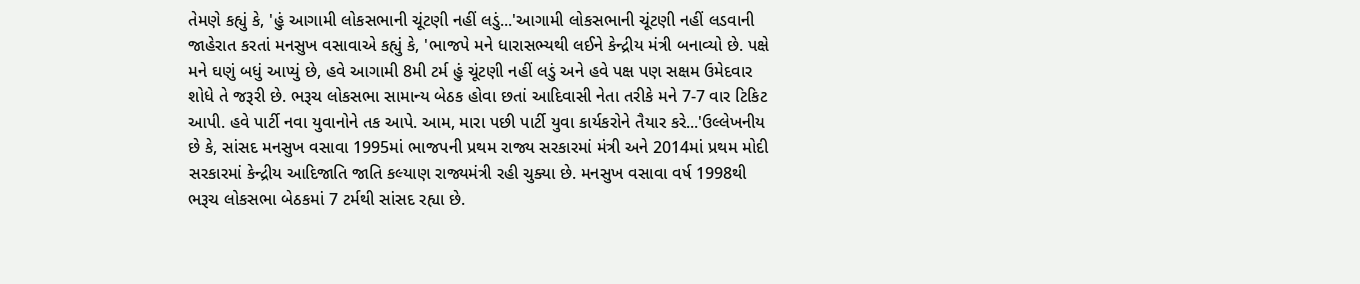તેમણે કહ્યું કે, 'હું આગામી લોકસભાની ચૂંટણી નહીં લડું...'આગામી લોકસભાની ચૂંટણી નહીં લડવાની જાહેરાત કરતાં મનસુખ વસાવાએ કહ્યું કે, 'ભાજપે મને ધારાસભ્યથી લઈને કેન્દ્રીય મંત્રી બનાવ્યો છે. પક્ષે મને ઘણું બધું આપ્યું છે, હવે આગામી 8મી ટર્મ હું ચૂંટણી નહીં લડું અને હવે પક્ષ પણ સક્ષમ ઉમેદવાર શોધે તે જરૂરી છે. ભરૂચ લોકસભા સામાન્ય બેઠક હોવા છતાં આદિવાસી નેતા તરીકે મને 7-7 વાર ટિકિટ આપી. હવે પાર્ટી નવા યુવાનોને તક આપે. આમ, મારા પછી પાર્ટી યુવા કાર્યકરોને તૈયાર કરે...'ઉલ્લેખનીય છે કે, સાંસદ મનસુખ વસાવા 1995માં ભાજપની પ્રથમ રાજ્ય સરકારમાં મંત્રી અને 2014માં પ્રથમ મોદી સરકારમાં કેન્દ્રીય આદિજાતિ જાતિ કલ્યાણ રાજ્યમંત્રી રહી ચુક્યા છે. મનસુખ વસાવા વર્ષ 1998થી ભરૂચ લોકસભા બેઠકમાં 7 ટર્મથી સાંસદ રહ્યા છે.